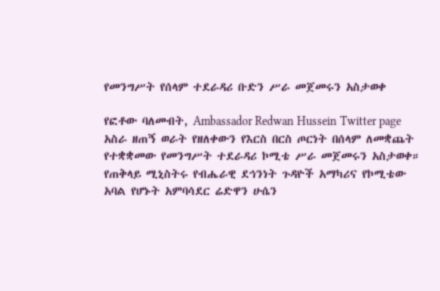የመንግሥት የሰላም ተደራዳሪ ቡድን ሥራ መጀመሩን አስታወቀ

የፎቶው ባለመብት, Ambassador Redwan Hussein Twitter page
አስራ ዘጠኝ ወራት የዘለቀውን የእርስ በርስ ጦርነት በሰላም ለመቋጨት የተቋቋመው የመንግሥት ተደራዳሪ ኮሚቴ ሥራ መጀመሩን አስታወቀ።
የጠቅላይ ሚኒስትሩ የብሔራዊ ደኅንነት ጉዳዮች አማካሪና የኮሚቴው አባል የሆኑት አምባሳደር ሬድዋን ሁሴን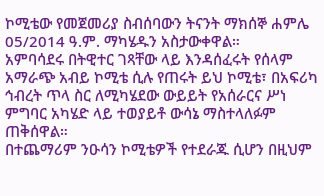ኮሚቴው የመጀመሪያ ስብሰባውን ትናንት ማክሰኞ ሐምሌ 05/2014 ዓ.ም. ማካሄዱን አስታውቀዋል።
አምባሳደሩ በትዊተር ገጻቸው ላይ እንዳሰፈሩት የሰላም አማራጭ አብይ ኮሚቴ ሲሉ የጠሩት ይህ ኮሚቴ፣ በአፍሪካ ኅብረት ጥላ ስር ለሚካሄደው ውይይት የአሰራርና ሥነ ምግባር አካሄድ ላይ ተወያይቶ ውሳኔ ማስተላለፉም ጠቅሰዋል።
በተጨማሪም ንዑሳን ኮሚቴዎች የተደራጁ ሲሆን በዚህም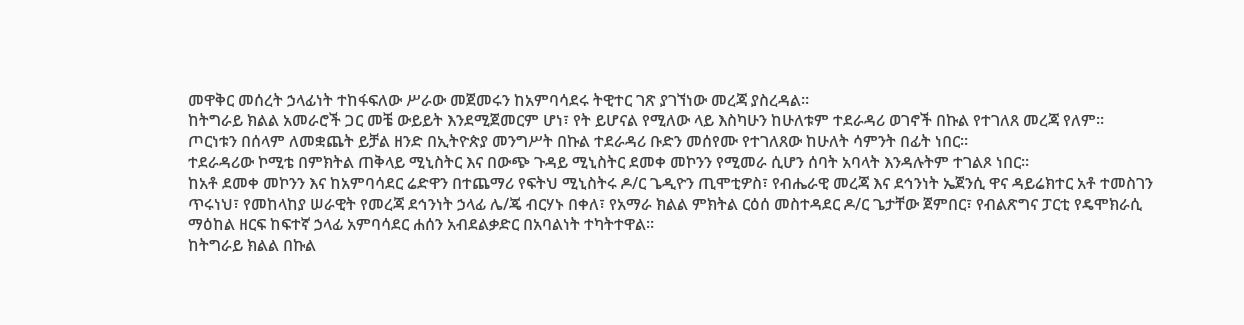መዋቅር መሰረት ኃላፊነት ተከፋፍለው ሥራው መጀመሩን ከአምባሳደሩ ትዊተር ገጽ ያገኘነው መረጃ ያስረዳል።
ከትግራይ ክልል አመራሮች ጋር መቼ ውይይት እንደሚጀመርም ሆነ፣ የት ይሆናል የሚለው ላይ እስካሁን ከሁለቱም ተደራዳሪ ወገኖች በኩል የተገለጸ መረጃ የለም።
ጦርነቱን በሰላም ለመቋጨት ይቻል ዘንድ በኢትዮጵያ መንግሥት በኩል ተደራዳሪ ቡድን መሰየሙ የተገለጸው ከሁለት ሳምንት በፊት ነበር።
ተደራዳሪው ኮሚቴ በምክትል ጠቅላይ ሚኒስትር እና በውጭ ጉዳይ ሚኒስትር ደመቀ መኮንን የሚመራ ሲሆን ሰባት አባላት እንዳሉትም ተገልጾ ነበር።
ከአቶ ደመቀ መኮንን እና ከአምባሳደር ሬድዋን በተጨማሪ የፍትህ ሚኒስትሩ ዶ/ር ጌዲዮን ጢሞቲዎስ፣ የብሔራዊ መረጃ እና ደኅንነት ኤጀንሲ ዋና ዳይሬክተር አቶ ተመስገን ጥሩነህ፣ የመከላከያ ሠራዊት የመረጃ ደኅንነት ኃላፊ ሌ/ጄ ብርሃኑ በቀለ፣ የአማራ ክልል ምክትል ርዕሰ መስተዳደር ዶ/ር ጌታቸው ጀምበር፣ የብልጽግና ፓርቲ የዴሞክራሲ ማዕከል ዘርፍ ከፍተኛ ኃላፊ አምባሳደር ሐሰን አብደልቃድር በአባልነት ተካትተዋል።
ከትግራይ ክልል በኩል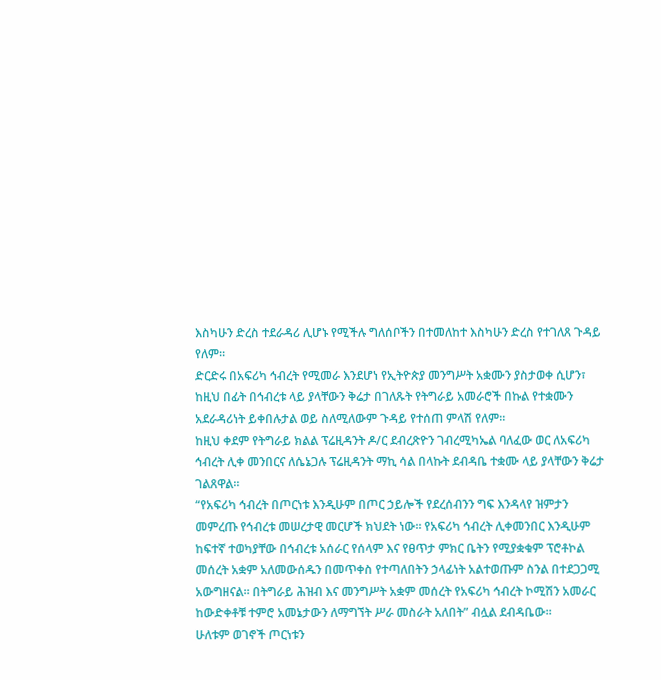እስካሁን ድረስ ተደራዳሪ ሊሆኑ የሚችሉ ግለሰቦችን በተመለከተ እስካሁን ድረስ የተገለጸ ጉዳይ የለም።
ድርድሩ በአፍሪካ ኅብረት የሚመራ እንደሆነ የኢትዮጵያ መንግሥት አቋሙን ያስታወቀ ሲሆን፣ ከዚህ በፊት በኅብረቱ ላይ ያላቸውን ቅሬታ በገለጹት የትግራይ አመራሮች በኩል የተቋሙን አደራዳሪነት ይቀበሉታል ወይ ስለሚለውም ጉዳይ የተሰጠ ምላሽ የለም።
ከዚህ ቀደም የትግራይ ክልል ፕሬዚዳንት ዶ/ር ደብረጽዮን ገብረሚካኤል ባለፈው ወር ለአፍሪካ ኅብረት ሊቀ መንበርና ለሴኔጋሉ ፕሬዚዳንት ማኪ ሳል በላኩት ደብዳቤ ተቋሙ ላይ ያላቸውን ቅሬታ ገልጸዋል።
“የአፍሪካ ኅብረት በጦርነቱ እንዲሁም በጦር ኃይሎች የደረሰብንን ግፍ እንዳላየ ዝምታን መምረጡ የኅብረቱ መሠረታዊ መርሆች ክህደት ነው። የአፍሪካ ኅብረት ሊቀመንበር እንዲሁም ከፍተኛ ተወካያቸው በኅብረቱ አሰራር የሰላም እና የፀጥታ ምክር ቤትን የሚያቋቁም ፕሮቶኮል መሰረት አቋም አለመውሰዱን በመጥቀስ የተጣለበትን ኃላፊነት አልተወጡም ስንል በተደጋጋሚ አውግዘናል። በትግራይ ሕዝብ እና መንግሥት አቋም መሰረት የአፍሪካ ኅብረት ኮሚሽን አመራር ከውድቀቶቹ ተምሮ አመኔታውን ለማግኘት ሥራ መስራት አለበት” ብሏል ደብዳቤው።
ሁለቱም ወገኖች ጦርነቱን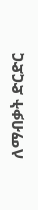ለማብቃት ድርድር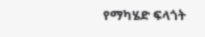የማካሄድ ፍላጎት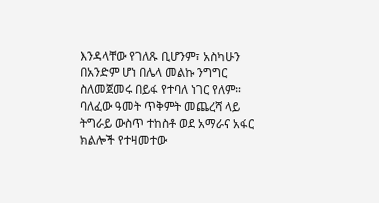እንዳላቸው የገለጹ ቢሆንም፣ አስካሁን በአንድም ሆነ በሌላ መልኩ ንግግር ስለመጀመሩ በይፋ የተባለ ነገር የለም።
ባለፈው ዓመት ጥቅምት መጨረሻ ላይ ትግራይ ውስጥ ተከስቶ ወደ አማራና አፋር ክልሎች የተዛመተው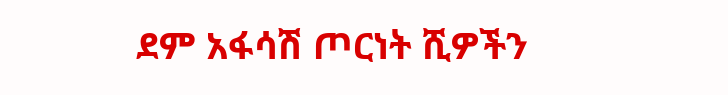ደም አፋሳሽ ጦርነት ሺዎችን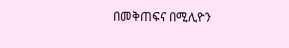በመቅጠፍና በሚሊዮን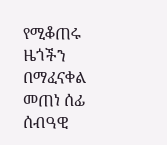የሚቆጠሩ ዜጎችን በማፈናቀል መጠነ ሰፊ ሰብዓዊ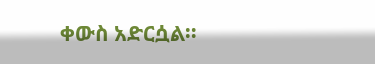ቀውስ አድርሷል።